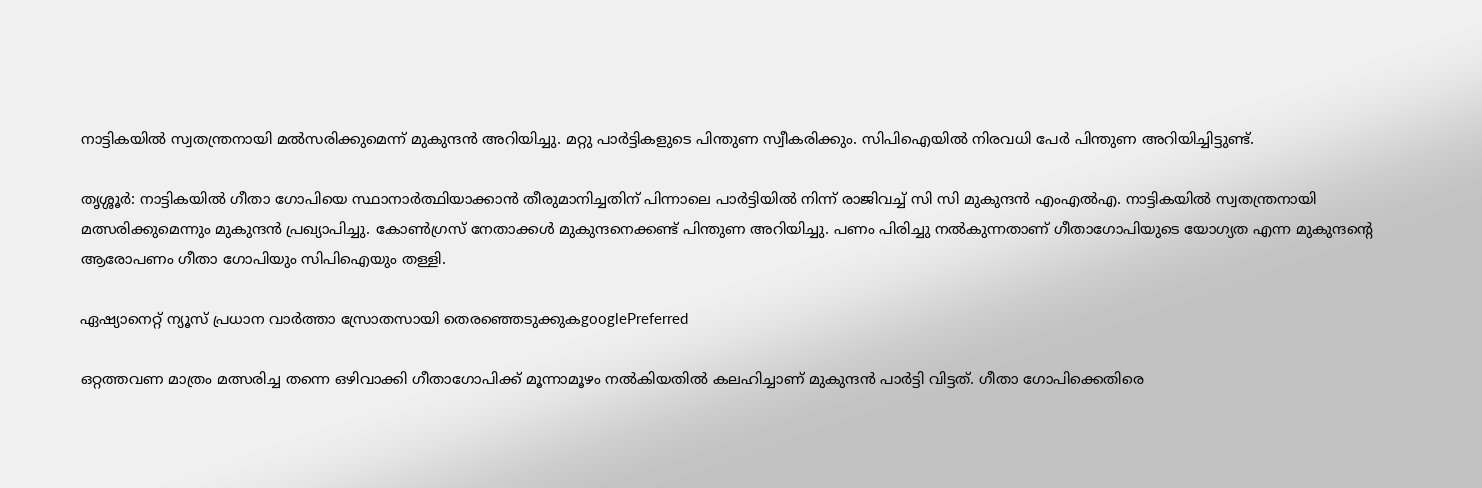നാട്ടികയിൽ സ്വതന്ത്രനായി മൽസരിക്കുമെന്ന് മുകുന്ദൻ അറിയിച്ചു. മറ്റു പാർട്ടികളുടെ പിന്തുണ സ്വീകരിക്കും. സിപിഐയിൽ നിരവധി പേർ പിന്തുണ അറിയിച്ചിട്ടുണ്ട്.

തൃശ്ശൂർ: നാട്ടികയിൽ ഗീതാ ഗോപിയെ സ്ഥാനാർത്ഥിയാക്കാൻ തീരുമാനിച്ചതിന് പിന്നാലെ പാർട്ടിയിൽ നിന്ന് രാജിവച്ച് സി സി മുകുന്ദൻ എംഎൽഎ. നാട്ടികയിൽ സ്വതന്ത്രനായി മത്സരിക്കുമെന്നും മുകുന്ദൻ പ്രഖ്യാപിച്ചു. കോൺഗ്രസ് നേതാക്കൾ മുകുന്ദനെക്കണ്ട് പിന്തുണ അറിയിച്ചു. പണം പിരിച്ചു നൽകുന്നതാണ് ഗീതാഗോപിയുടെ യോഗ്യത എന്ന മുകുന്ദന്റെ ആരോപണം ഗീതാ ഗോപിയും സിപിഐയും തള്ളി.

ഏഷ്യാനെറ്റ് ന്യൂസ് പ്രധാന വാർത്താ സ്രോതസായി തെരഞ്ഞെടുക്കുകgooglePreferred

ഒറ്റത്തവണ മാത്രം മത്സരിച്ച തന്നെ ഒഴിവാക്കി ഗീതാഗോപിക്ക് മൂന്നാമൂഴം നൽകിയതിൽ കലഹിച്ചാണ് മുകുന്ദൻ പാർട്ടി വിട്ടത്. ഗീതാ ഗോപിക്കെതിരെ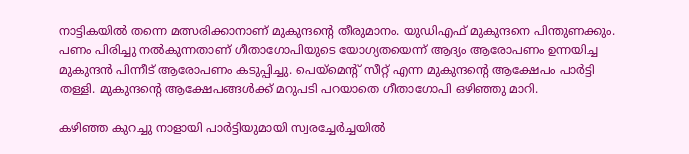നാട്ടികയിൽ തന്നെ മത്സരിക്കാനാണ് മുകുന്ദന്റെ തീരുമാനം. യുഡിഎഫ് മുകുന്ദനെ പിന്തുണക്കും. പണം പിരിച്ചു നൽകുന്നതാണ് ഗീതാഗോപിയുടെ യോഗ്യതയെന്ന് ആദ്യം ആരോപണം ഉന്നയിച്ച മുകുന്ദൻ പിന്നീട് ആരോപണം കടുപ്പിച്ചു. പെയ്മെന്റ് സീറ്റ് എന്ന മുകുന്ദന്റെ ആക്ഷേപം പാർട്ടി തള്ളി. മുകുന്ദന്റെ ആക്ഷേപങ്ങൾക്ക് മറുപടി പറയാതെ ഗീതാഗോപി ഒഴിഞ്ഞു മാറി.

കഴിഞ്ഞ കുറച്ചു നാളായി പാർട്ടിയുമായി സ്വരച്ചേർച്ചയിൽ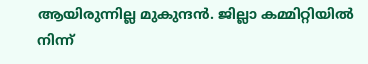ആയിരുന്നില്ല മുകുന്ദൻ. ജില്ലാ കമ്മിറ്റിയിൽ നിന്ന്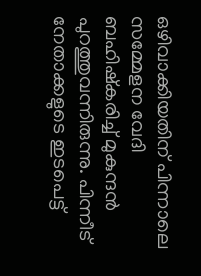ഒഴിവാക്കിയതിന് പിന്നാലെ സമ്മേളന വേദി ബഹിഷ്കരിച്ച് മുകുന്ദൻ പുറത്തുവന്നിരുന്നു. പിന്നീട് നേതാക്കളുടെ ഇടപെട്ട്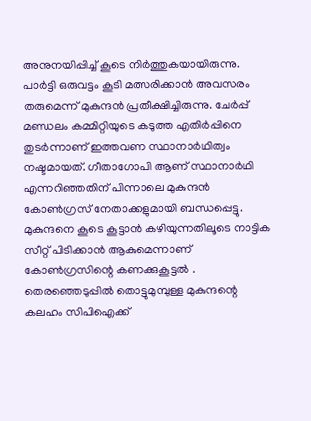അനുനയിപ്പിച്ച് കൂടെ നിർത്തുകയായിരുന്നു. പാർട്ടി ഒരുവട്ടം കൂടി മത്സരിക്കാൻ അവസരം തരുമെന്ന് മുകുന്ദൻ പ്രതീക്ഷിച്ചിരുന്നു. ചേർപ്പ് മണ്ഡലം കമ്മിറ്റിയുടെ കടുത്ത എതിർപ്പിനെ തുടർന്നാണ് ഇത്തവണ സ്ഥാനാർഥിത്വം നഷ്ടമായത്. ഗീതാഗോപി ആണ് സ്ഥാനാർഥി എന്നറിഞ്ഞതിന് പിന്നാലെ മുകുന്ദൻ കോൺഗ്രസ് നേതാക്കളുമായി ബന്ധപ്പെട്ടു. മുകുന്ദനെ കൂടെ കൂട്ടാൻ കഴിയുന്നതിലൂടെ നാട്ടിക സീറ്റ് പിടിക്കാൻ ആകുമെന്നാണ് കോൺഗ്രസിന്റെ കണക്കുകൂട്ടൽ . തെരഞ്ഞെടുപ്പിൽ തൊട്ടുമുമ്പുള്ള മുകുന്ദന്റെ കലഹം സിപിഐക്ക്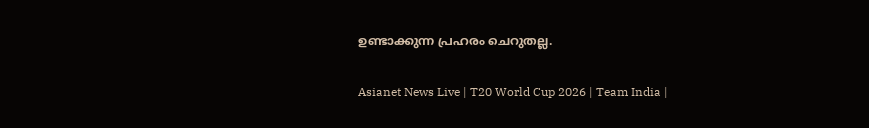ഉണ്ടാക്കുന്ന പ്രഹരം ചെറുതല്ല.

Asianet News Live | T20 World Cup 2026 | Team India |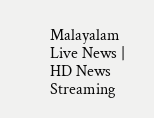Malayalam Live News | HD News Streaming